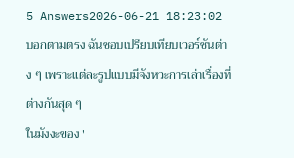5 Answers2026-06-21 18:23:02
บอกตามตรง ฉันชอบเปรียบเทียบเวอร์ชันต่าง ๆ เพราะแต่ละรูปแบบมีจังหวะการเล่าเรื่องที่ต่างกันสุด ๆ
ในมังงะของ '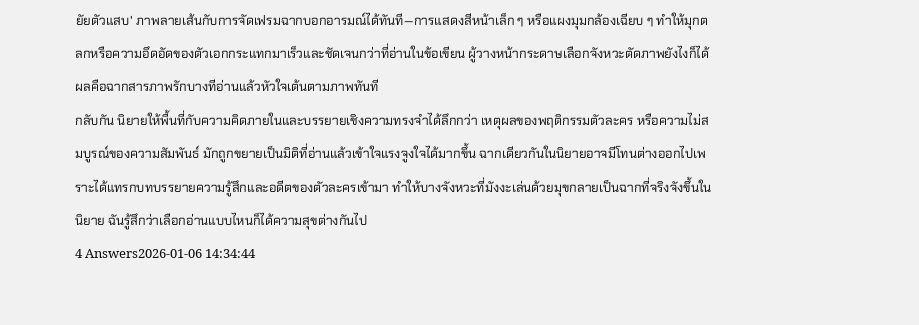ยัยตัวแสบ' ภาพลายเส้นกับการจัดเฟรมฉากบอกอารมณ์ได้ทันที—การแสดงสีหน้าเล็ก ๆ หรือแผงมุมกล้องเฉียบ ๆ ทำให้มุกตลกหรือความอึดอัดของตัวเอกกระแทกมาเร็วและชัดเจนกว่าที่อ่านในข้อเขียน ผู้วางหน้ากระดาษเลือกจังหวะตัดภาพยังไงก็ได้ ผลคือฉากสารภาพรักบางทีอ่านแล้วหัวใจเต้นตามภาพทันที
กลับกัน นิยายให้พื้นที่กับความคิดภายในและบรรยายเชิงความทรงจำได้ลึกกว่า เหตุผลของพฤติกรรมตัวละคร หรือความไม่สมบูรณ์ของความสัมพันธ์ มักถูกขยายเป็นมิติที่อ่านแล้วเข้าใจแรงจูงใจได้มากขึ้น ฉากเดียวกันในนิยายอาจมีโทนต่างออกไปเพราะได้แทรกบทบรรยายความรู้สึกและอดีตของตัวละครเข้ามา ทำให้บางจังหวะที่มังงะเล่นด้วยมุขกลายเป็นฉากที่จริงจังขึ้นในนิยาย ฉันรู้สึกว่าเลือกอ่านแบบไหนก็ได้ความสุขต่างกันไป
4 Answers2026-01-06 14:34:44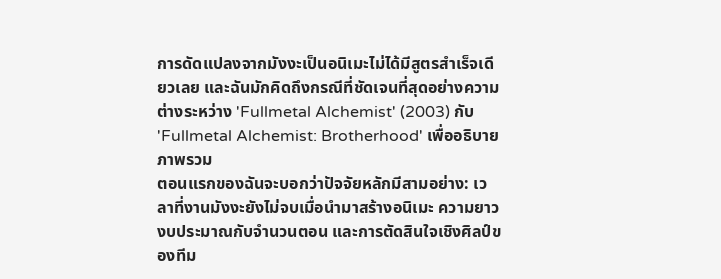การดัดแปลงจากมังงะเป็นอนิเมะไม่ได้มีสูตรสำเร็จเดียวเลย และฉันมักคิดถึงกรณีที่ชัดเจนที่สุดอย่างความต่างระหว่าง 'Fullmetal Alchemist' (2003) กับ 'Fullmetal Alchemist: Brotherhood' เพื่ออธิบายภาพรวม
ตอนแรกของฉันจะบอกว่าปัจจัยหลักมีสามอย่าง: เวลาที่งานมังงะยังไม่จบเมื่อนำมาสร้างอนิเมะ ความยาวงบประมาณกับจำนวนตอน และการตัดสินใจเชิงศิลป์ของทีม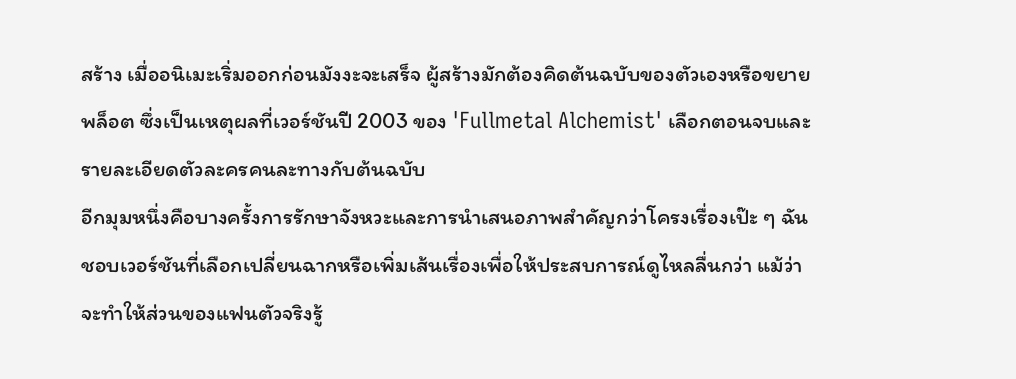สร้าง เมื่ออนิเมะเริ่มออกก่อนมังงะจะเสร็จ ผู้สร้างมักต้องคิดต้นฉบับของตัวเองหรือขยายพล็อต ซึ่งเป็นเหตุผลที่เวอร์ชันปี 2003 ของ 'Fullmetal Alchemist' เลือกตอนจบและรายละเอียดตัวละครคนละทางกับต้นฉบับ
อีกมุมหนึ่งคือบางครั้งการรักษาจังหวะและการนำเสนอภาพสำคัญกว่าโครงเรื่องเป๊ะ ๆ ฉันชอบเวอร์ชันที่เลือกเปลี่ยนฉากหรือเพิ่มเส้นเรื่องเพื่อให้ประสบการณ์ดูไหลลื่นกว่า แม้ว่าจะทำให้ส่วนของแฟนตัวจริงรู้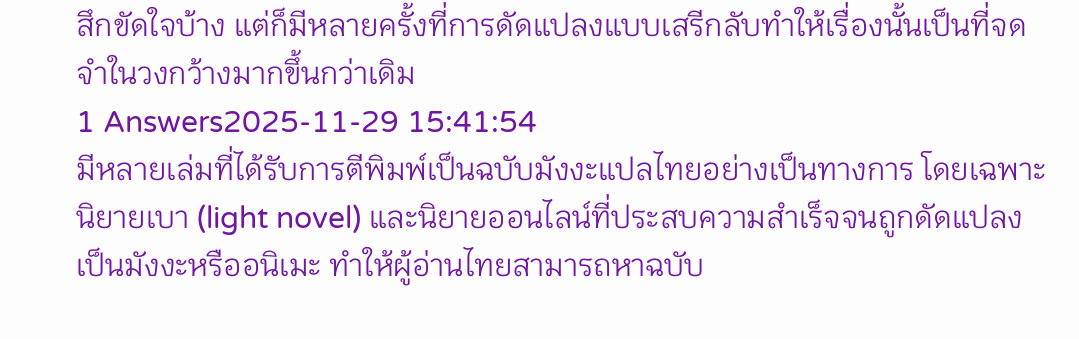สึกขัดใจบ้าง แต่ก็มีหลายครั้งที่การดัดแปลงแบบเสรีกลับทำให้เรื่องนั้นเป็นที่จดจำในวงกว้างมากขึ้นกว่าเดิม
1 Answers2025-11-29 15:41:54
มีหลายเล่มที่ได้รับการตีพิมพ์เป็นฉบับมังงะแปลไทยอย่างเป็นทางการ โดยเฉพาะนิยายเบา (light novel) และนิยายออนไลน์ที่ประสบความสำเร็จจนถูกดัดแปลงเป็นมังงะหรืออนิเมะ ทำให้ผู้อ่านไทยสามารถหาฉบับ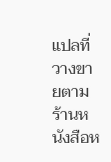แปลที่วางขายตามร้านหนังสือห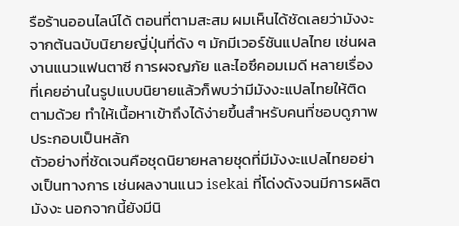รือร้านออนไลน์ได้ ตอนที่ตามสะสม ผมเห็นได้ชัดเลยว่ามังงะจากต้นฉบับนิยายญี่ปุ่นที่ดัง ๆ มักมีเวอร์ชันแปลไทย เช่นผลงานแนวแฟนตาซี การผจญภัย และไอซึคอมเมดี หลายเรื่องที่เคยอ่านในรูปแบบนิยายแล้วก็พบว่ามีมังงะแปลไทยให้ติดตามด้วย ทำให้เนื้อหาเข้าถึงได้ง่ายขึ้นสำหรับคนที่ชอบดูภาพประกอบเป็นหลัก
ตัวอย่างที่ชัดเจนคือชุดนิยายหลายชุดที่มีมังงะแปลไทยอย่างเป็นทางการ เช่นผลงานแนว isekai ที่โด่งดังจนมีการผลิตมังงะ นอกจากนี้ยังมีนิ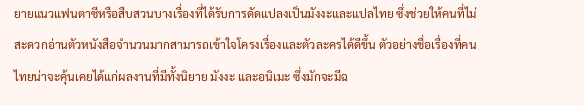ยายแนวแฟนตาซีหรือสืบสวนบางเรื่องที่ได้รับการดัดแปลงเป็นมังงะและแปลไทย ซึ่งช่วยให้คนที่ไม่สะดวกอ่านตัวหนังสือจำนวนมากสามารถเข้าใจโครงเรื่องและตัวละครได้ดีขึ้น ตัวอย่างชื่อเรื่องที่คนไทยน่าจะคุ้นเคยได้แก่ผลงานที่มีทั้งนิยาย มังงะ และอนิเมะ ซึ่งมักจะมีฉ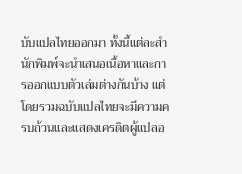บับแปลไทยออกมา ทั้งนี้แต่ละสำนักพิมพ์จะนำเสนอเนื้อหาและการออกแบบตัวเล่มต่างกันบ้าง แต่โดยรวมฉบับแปลไทยจะมีความครบถ้วนและแสดงเครดิตผู้แปลอ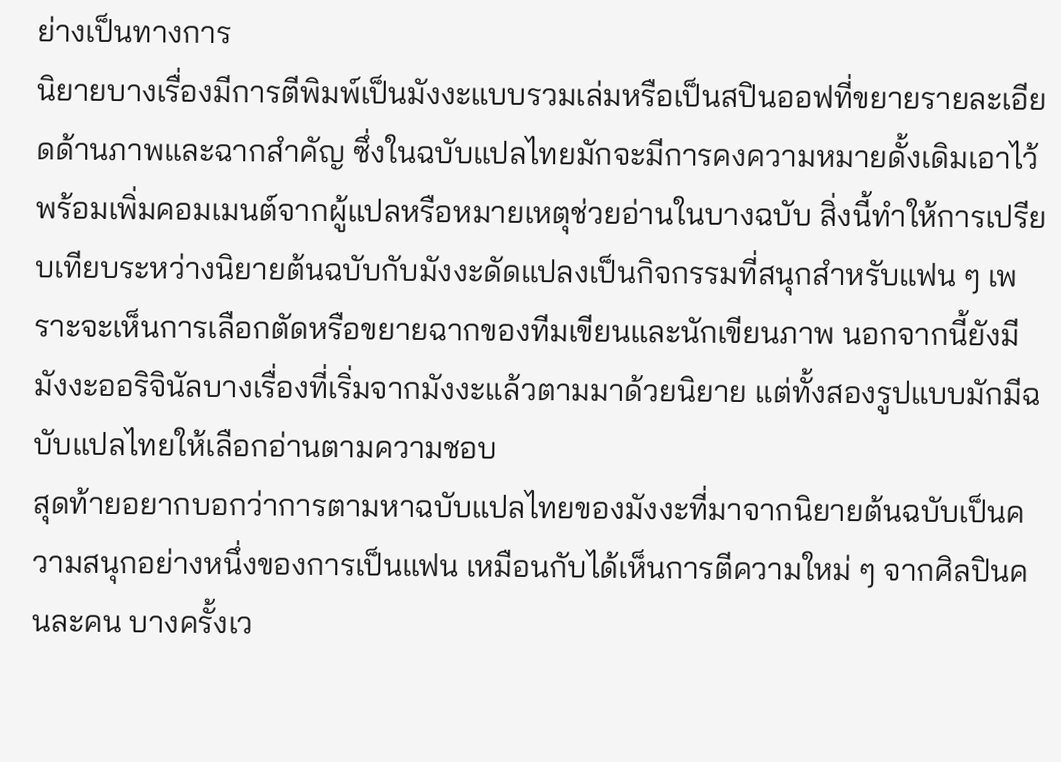ย่างเป็นทางการ
นิยายบางเรื่องมีการตีพิมพ์เป็นมังงะแบบรวมเล่มหรือเป็นสปินออฟที่ขยายรายละเอียดด้านภาพและฉากสำคัญ ซึ่งในฉบับแปลไทยมักจะมีการคงความหมายดั้งเดิมเอาไว้ พร้อมเพิ่มคอมเมนต์จากผู้แปลหรือหมายเหตุช่วยอ่านในบางฉบับ สิ่งนี้ทำให้การเปรียบเทียบระหว่างนิยายต้นฉบับกับมังงะดัดแปลงเป็นกิจกรรมที่สนุกสำหรับแฟน ๆ เพราะจะเห็นการเลือกตัดหรือขยายฉากของทีมเขียนและนักเขียนภาพ นอกจากนี้ยังมีมังงะออริจินัลบางเรื่องที่เริ่มจากมังงะแล้วตามมาด้วยนิยาย แต่ทั้งสองรูปแบบมักมีฉบับแปลไทยให้เลือกอ่านตามความชอบ
สุดท้ายอยากบอกว่าการตามหาฉบับแปลไทยของมังงะที่มาจากนิยายต้นฉบับเป็นความสนุกอย่างหนึ่งของการเป็นแฟน เหมือนกับได้เห็นการตีความใหม่ ๆ จากศิลปินคนละคน บางครั้งเว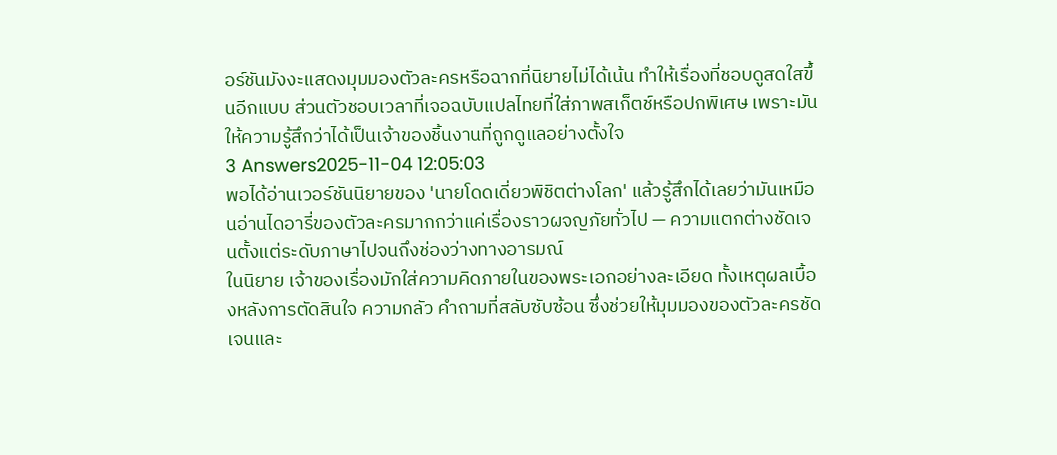อร์ชันมังงะแสดงมุมมองตัวละครหรือฉากที่นิยายไม่ได้เน้น ทำให้เรื่องที่ชอบดูสดใสขึ้นอีกแบบ ส่วนตัวชอบเวลาที่เจอฉบับแปลไทยที่ใส่ภาพสเก็ตช์หรือปกพิเศษ เพราะมันให้ความรู้สึกว่าได้เป็นเจ้าของชิ้นงานที่ถูกดูแลอย่างตั้งใจ
3 Answers2025-11-04 12:05:03
พอได้อ่านเวอร์ชันนิยายของ 'นายโดดเดี่ยวพิชิตต่างโลก' แล้วรู้สึกได้เลยว่ามันเหมือนอ่านไดอารี่ของตัวละครมากกว่าแค่เรื่องราวผจญภัยทั่วไป — ความแตกต่างชัดเจนตั้งแต่ระดับภาษาไปจนถึงช่องว่างทางอารมณ์
ในนิยาย เจ้าของเรื่องมักใส่ความคิดภายในของพระเอกอย่างละเอียด ทั้งเหตุผลเบื้องหลังการตัดสินใจ ความกลัว คำถามที่สลับซับซ้อน ซึ่งช่วยให้มุมมองของตัวละครชัดเจนและ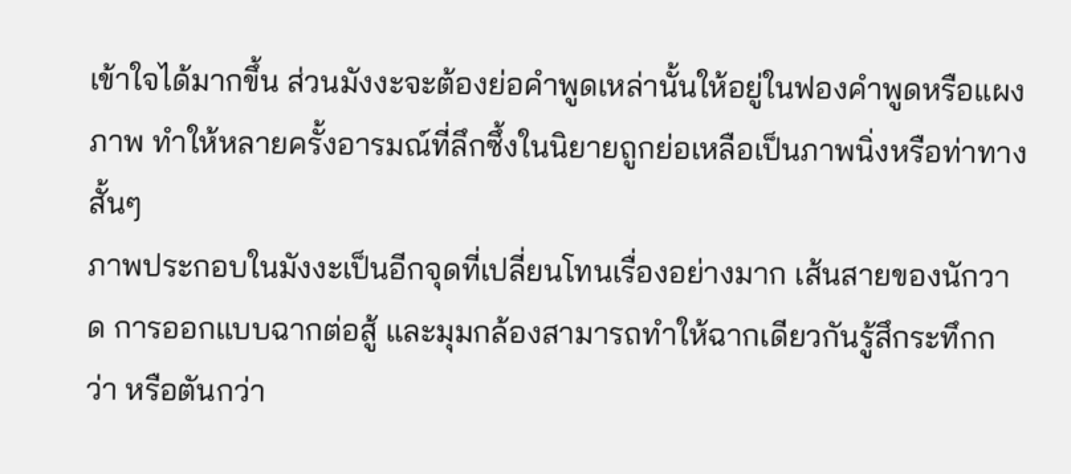เข้าใจได้มากขึ้น ส่วนมังงะจะต้องย่อคำพูดเหล่านั้นให้อยู่ในฟองคำพูดหรือแผงภาพ ทำให้หลายครั้งอารมณ์ที่ลึกซึ้งในนิยายถูกย่อเหลือเป็นภาพนิ่งหรือท่าทางสั้นๆ
ภาพประกอบในมังงะเป็นอีกจุดที่เปลี่ยนโทนเรื่องอย่างมาก เส้นสายของนักวาด การออกแบบฉากต่อสู้ และมุมกล้องสามารถทำให้ฉากเดียวกันรู้สึกระทึกกว่า หรือตันกว่า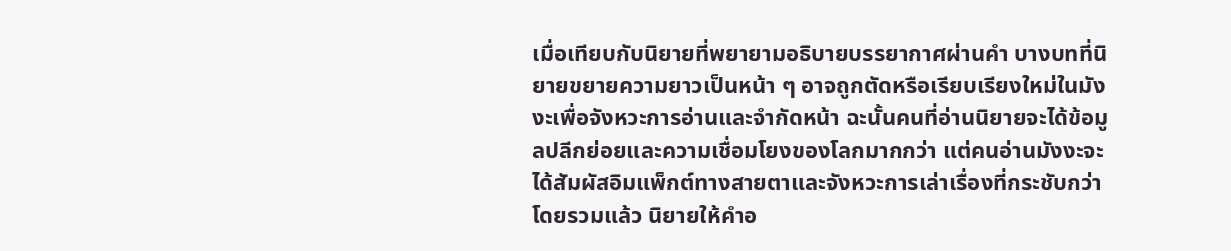เมื่อเทียบกับนิยายที่พยายามอธิบายบรรยากาศผ่านคำ บางบทที่นิยายขยายความยาวเป็นหน้า ๆ อาจถูกตัดหรือเรียบเรียงใหม่ในมังงะเพื่อจังหวะการอ่านและจำกัดหน้า ฉะนั้นคนที่อ่านนิยายจะได้ข้อมูลปลีกย่อยและความเชื่อมโยงของโลกมากกว่า แต่คนอ่านมังงะจะได้สัมผัสอิมแพ็กต์ทางสายตาและจังหวะการเล่าเรื่องที่กระชับกว่า
โดยรวมแล้ว นิยายให้คำอ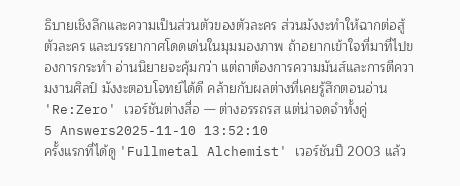ธิบายเชิงลึกและความเป็นส่วนตัวของตัวละคร ส่วนมังงะทำให้ฉากต่อสู้ ตัวละคร และบรรยากาศโดดเด่นในมุมมองภาพ ถ้าอยากเข้าใจที่มาที่ไปของการกระทำ อ่านนิยายจะคุ้มกว่า แต่ถาต้องการความมันส์และการตีความงานศิลป์ มังงะตอบโจทย์ได้ดี คล้ายกับผลต่างที่เคยรู้สึกตอนอ่าน 'Re:Zero' เวอร์ชันต่างสื่อ — ต่างอรรถรส แต่น่าจดจำทั้งคู่
5 Answers2025-11-10 13:52:10
ครั้งแรกที่ได้ดู 'Fullmetal Alchemist' เวอร์ชันปี 2003 แล้ว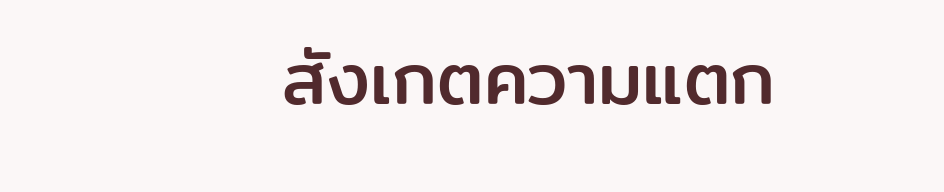สังเกตความแตก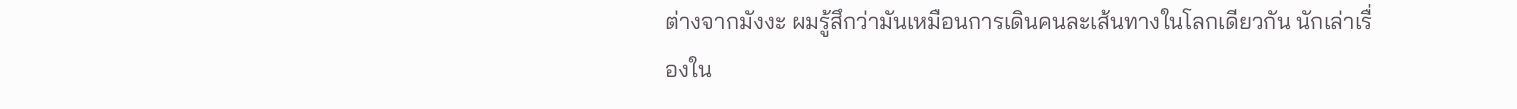ต่างจากมังงะ ผมรู้สึกว่ามันเหมือนการเดินคนละเส้นทางในโลกเดียวกัน นักเล่าเรื่องใน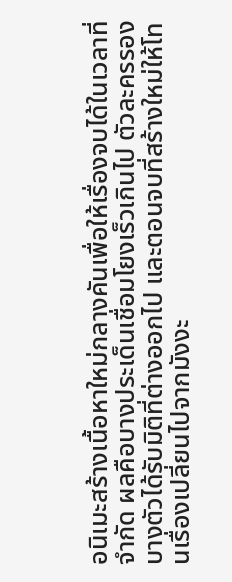อนิเมะสร้างเนื้อหาใหม่กลางคันเพื่อให้เรื่องจบได้ในเวลาที่จำกัด ผลคือบางประเด็นเชื่อมโยงเร็วเกินไป ตัวละครรองบางตัวได้รับมิติที่ต่างออกไป และตอนจบที่สร้างใหม่ให้โทนเรื่องเปลี่ยนไปจากมังงะ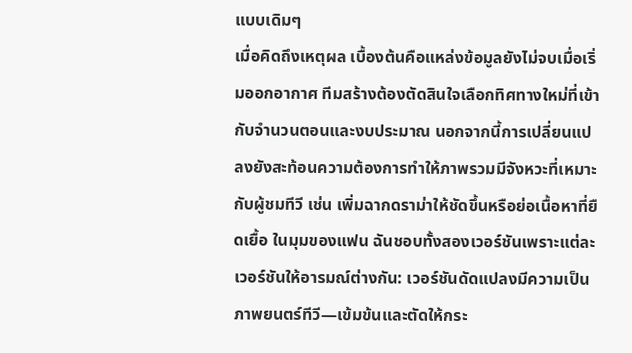แบบเดิมๆ
เมื่อคิดถึงเหตุผล เบื้องต้นคือแหล่งข้อมูลยังไม่จบเมื่อเริ่มออกอากาศ ทีมสร้างต้องตัดสินใจเลือกทิศทางใหม่ที่เข้ากับจำนวนตอนและงบประมาณ นอกจากนี้การเปลี่ยนแปลงยังสะท้อนความต้องการทำให้ภาพรวมมีจังหวะที่เหมาะกับผู้ชมทีวี เช่น เพิ่มฉากดราม่าให้ชัดขึ้นหรือย่อเนื้อหาที่ยืดเยื้อ ในมุมของแฟน ฉันชอบทั้งสองเวอร์ชันเพราะแต่ละเวอร์ชันให้อารมณ์ต่างกัน: เวอร์ชันดัดแปลงมีความเป็นภาพยนตร์ทีวี—เข้มข้นและตัดให้กระ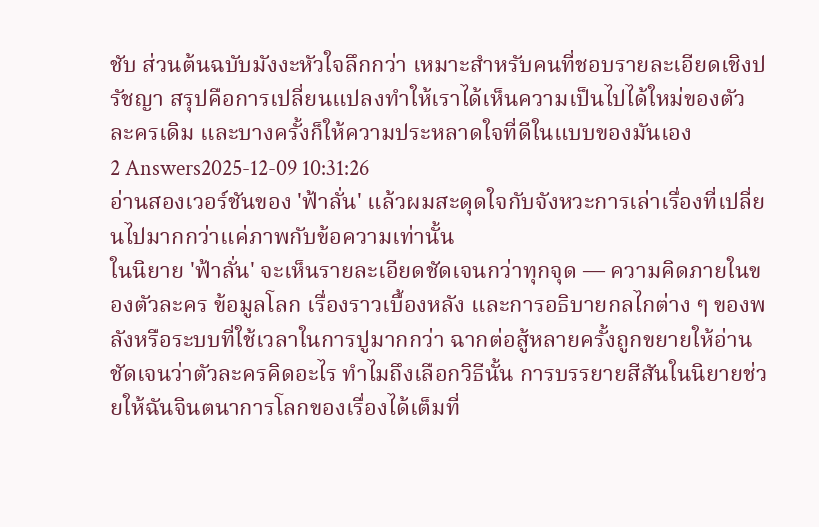ชับ ส่วนต้นฉบับมังงะหัวใจลึกกว่า เหมาะสำหรับคนที่ชอบรายละเอียดเชิงปรัชญา สรุปคือการเปลี่ยนแปลงทำให้เราได้เห็นความเป็นไปได้ใหม่ของตัวละครเดิม และบางครั้งก็ให้ความประหลาดใจที่ดีในแบบของมันเอง
2 Answers2025-12-09 10:31:26
อ่านสองเวอร์ชันของ 'ฟ้าลั่น' แล้วผมสะดุดใจกับจังหวะการเล่าเรื่องที่เปลี่ยนไปมากกว่าแค่ภาพกับข้อความเท่านั้น
ในนิยาย 'ฟ้าลั่น' จะเห็นรายละเอียดชัดเจนกว่าทุกจุด — ความคิดภายในของตัวละคร ข้อมูลโลก เรื่องราวเบื้องหลัง และการอธิบายกลไกต่าง ๆ ของพลังหรือระบบที่ใช้เวลาในการปูมากกว่า ฉากต่อสู้หลายครั้งถูกขยายให้อ่านชัดเจนว่าตัวละครคิดอะไร ทำไมถึงเลือกวิธีนั้น การบรรยายสีสันในนิยายช่วยให้ฉันจินตนาการโลกของเรื่องได้เต็มที่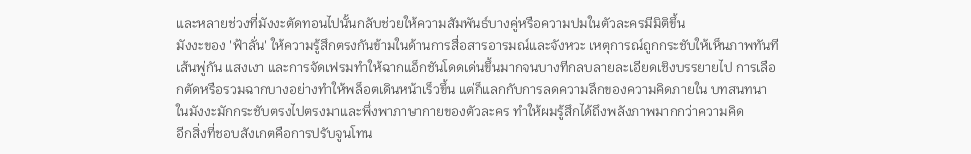และหลายช่วงที่มังงะตัดทอนไปนั้นกลับช่วยให้ความสัมพันธ์บางคู่หรือความปมในตัวละครมีมิติขึ้น
มังงะของ 'ฟ้าลั่น' ให้ความรู้สึกตรงกันข้ามในด้านการสื่อสารอารมณ์และจังหวะ เหตุการณ์ถูกกระชับให้เห็นภาพทันที เส้นพู่กัน แสงเงา และการจัดเฟรมทำให้ฉากแอ็กชันโดดเด่นขึ้นมากจนบางทีกลบลายละเอียดเชิงบรรยายไป การเลือกตัดหรือรวมฉากบางอย่างทำให้พล็อตเดินหน้าเร็วขึ้น แต่ก็แลกกับการลดความลึกของความคิดภายใน บทสนทนาในมังงะมักกระชับตรงไปตรงมาและพึ่งพาภาษากายของตัวละคร ทำให้ผมรู้สึกได้ถึงพลังภาพมากกว่าความคิด
อีกสิ่งที่ชอบสังเกตคือการปรับจูนโทน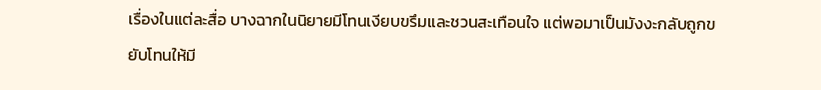เรื่องในแต่ละสื่อ บางฉากในนิยายมีโทนเงียบขรึมและชวนสะเทือนใจ แต่พอมาเป็นมังงะกลับถูกขยับโทนให้มี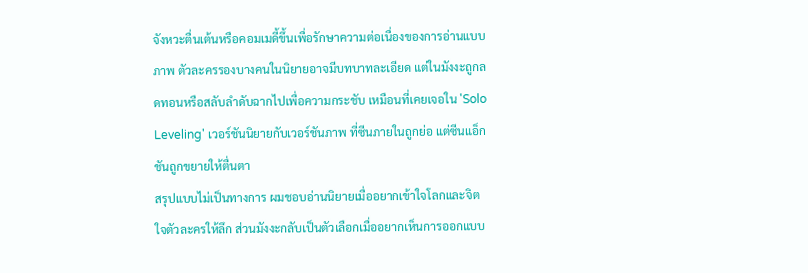จังหวะตื่นเต้นหรือคอมเมดี้ขึ้นเพื่อรักษาความต่อเนื่องของการอ่านแบบภาพ ตัวละครรองบางคนในนิยายอาจมีบทบาทละเอียด แต่ในมังงะถูกลดทอนหรือสลับลำดับฉากไปเพื่อความกระชับ เหมือนที่เคยเจอใน 'Solo Leveling' เวอร์ชันนิยายกับเวอร์ชันภาพ ที่ซีนภายในถูกย่อ แต่ซีนแอ็กชันถูกขยายให้ตื่นตา
สรุปแบบไม่เป็นทางการ ผมชอบอ่านนิยายเมื่ออยากเข้าใจโลกและจิตใจตัวละครให้ลึก ส่วนมังงะกลับเป็นตัวเลือกเมื่ออยากเห็นการออกแบบ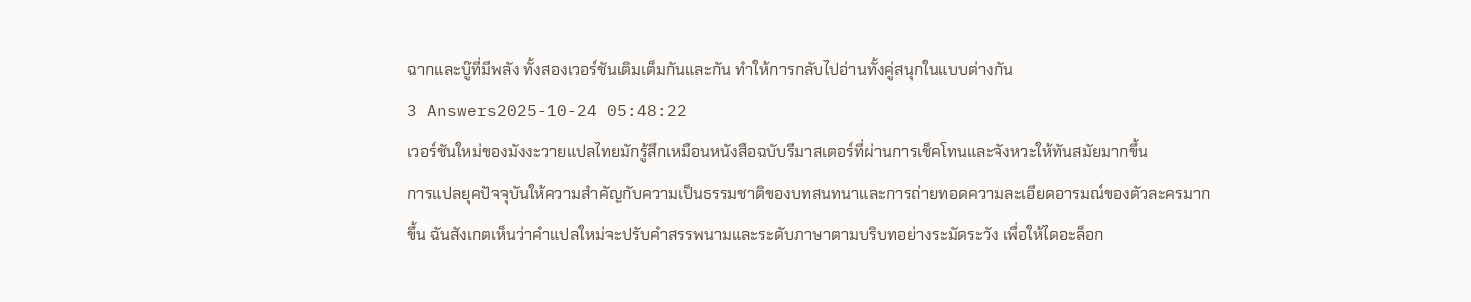ฉากและบู๊ที่มีพลัง ทั้งสองเวอร์ชันเติมเต็มกันและกัน ทำให้การกลับไปอ่านทั้งคู่สนุกในแบบต่างกัน
3 Answers2025-10-24 05:48:22
เวอร์ชันใหม่ของมังงะวายแปลไทยมักรู้สึกเหมือนหนังสือฉบับรีมาสเตอร์ที่ผ่านการเช็คโทนและจังหวะให้ทันสมัยมากขึ้น
การแปลยุคปัจจุบันให้ความสำคัญกับความเป็นธรรมชาติของบทสนทนาและการถ่ายทอดความละเอียดอารมณ์ของตัวละครมากขึ้น ฉันสังเกตเห็นว่าคำแปลใหม่จะปรับคำสรรพนามและระดับภาษาตามบริบทอย่างระมัดระวัง เพื่อให้ไดอะล็อก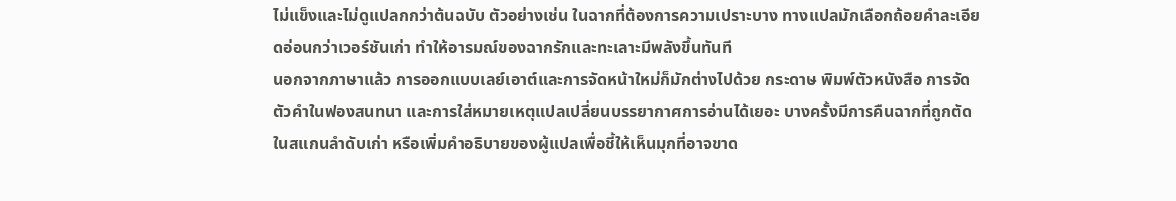ไม่แข็งและไม่ดูแปลกกว่าต้นฉบับ ตัวอย่างเช่น ในฉากที่ต้องการความเปราะบาง ทางแปลมักเลือกถ้อยคำละเอียดอ่อนกว่าเวอร์ชันเก่า ทำให้อารมณ์ของฉากรักและทะเลาะมีพลังขึ้นทันที
นอกจากภาษาแล้ว การออกแบบเลย์เอาต์และการจัดหน้าใหม่ก็มักต่างไปด้วย กระดาษ พิมพ์ตัวหนังสือ การจัดตัวคำในฟองสนทนา และการใส่หมายเหตุแปลเปลี่ยนบรรยากาศการอ่านได้เยอะ บางครั้งมีการคืนฉากที่ถูกตัดในสแกนลำดับเก่า หรือเพิ่มคำอธิบายของผู้แปลเพื่อชี้ให้เห็นมุกที่อาจขาด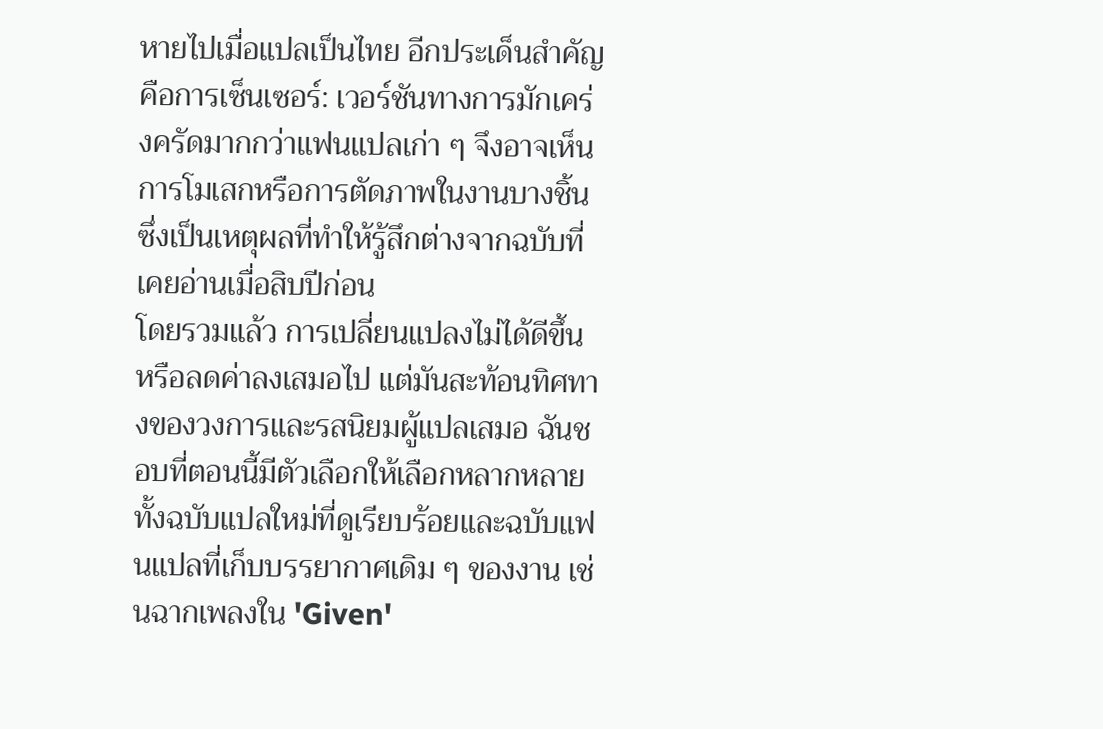หายไปเมื่อแปลเป็นไทย อีกประเด็นสำคัญคือการเซ็นเซอร์: เวอร์ชันทางการมักเคร่งครัดมากกว่าแฟนแปลเก่า ๆ จึงอาจเห็นการโมเสกหรือการตัดภาพในงานบางชิ้น ซึ่งเป็นเหตุผลที่ทำให้รู้สึกต่างจากฉบับที่เคยอ่านเมื่อสิบปีก่อน
โดยรวมแล้ว การเปลี่ยนแปลงไม่ได้ดีขึ้นหรือลดค่าลงเสมอไป แต่มันสะท้อนทิศทางของวงการและรสนิยมผู้แปลเสมอ ฉันชอบที่ตอนนี้มีตัวเลือกให้เลือกหลากหลาย ทั้งฉบับแปลใหม่ที่ดูเรียบร้อยและฉบับแฟนแปลที่เก็บบรรยากาศเดิม ๆ ของงาน เช่นฉากเพลงใน 'Given'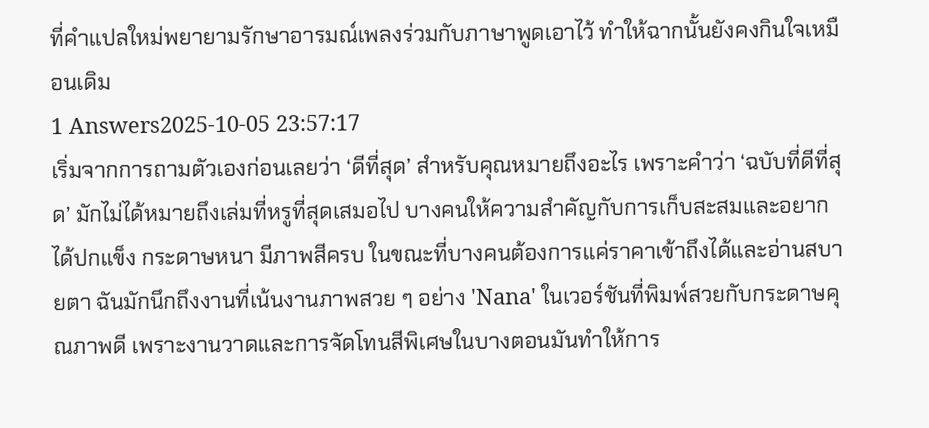ที่คำแปลใหม่พยายามรักษาอารมณ์เพลงร่วมกับภาษาพูดเอาไว้ ทำให้ฉากนั้นยังคงกินใจเหมือนเดิม
1 Answers2025-10-05 23:57:17
เริ่มจากการถามตัวเองก่อนเลยว่า ‘ดีที่สุด’ สำหรับคุณหมายถึงอะไร เพราะคำว่า ‘ฉบับที่ดีที่สุด’ มักไม่ได้หมายถึงเล่มที่หรูที่สุดเสมอไป บางคนให้ความสำคัญกับการเก็บสะสมและอยากได้ปกแข็ง กระดาษหนา มีภาพสีครบ ในขณะที่บางคนต้องการแค่ราคาเข้าถึงได้และอ่านสบายตา ฉันมักนึกถึงงานที่เน้นงานภาพสวย ๆ อย่าง 'Nana' ในเวอร์ชันที่พิมพ์สวยกับกระดาษคุณภาพดี เพราะงานวาดและการจัดโทนสีพิเศษในบางตอนมันทำให้การ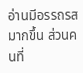อ่านมีอรรถรสมากขึ้น ส่วนคนที่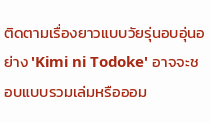ติดตามเรื่องยาวแบบวัยรุ่นอบอุ่นอย่าง 'Kimi ni Todoke' อาจจะชอบแบบรวมเล่มหรือออม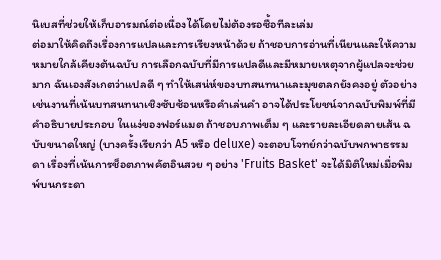นิเบสที่ช่วยให้เก็บอารมณ์ต่อเนื่องได้โดยไม่ต้องรอซื้อทีละเล่ม
ต่อมาให้คิดถึงเรื่องการแปลและการเรียงหน้าด้วย ถ้าชอบการอ่านที่เนียนและให้ความหมายใกล้เคียงต้นฉบับ การเลือกฉบับที่มีการแปลดีและมีหมายเหตุจากผู้แปลจะช่วยมาก ฉันเองสังเกตว่าแปลดี ๆ ทำให้เสน่ห์ของบทสนทนาและมุขตลกยังคงอยู่ ตัวอย่างเช่นงานที่เน้นบทสนทนาเชิงซับซ้อนหรือคำเล่นคำ อาจได้ประโยชน์จากฉบับพิมพ์ที่มีคำอธิบายประกอบ ในแง่ของฟอร์แมต ถ้าชอบภาพเต็ม ๆ และรายละเอียดลายเส้น ฉบับขนาดใหญ่ (บางครั้งเรียกว่า A5 หรือ deluxe) จะตอบโจทย์กว่าฉบับพกพาธรรมดา เรื่องที่เน้นการช็อตภาพคัตอินสวย ๆ อย่าง 'Fruits Basket' จะได้มิติใหม่เมื่อพิมพ์บนกระดา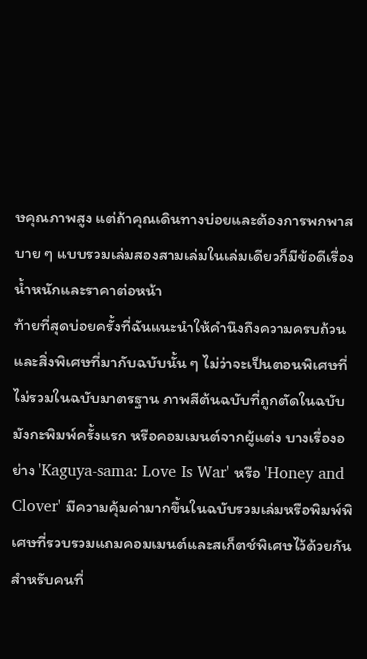ษคุณภาพสูง แต่ถ้าคุณเดินทางบ่อยและต้องการพกพาสบาย ๆ แบบรวมเล่มสองสามเล่มในเล่มเดียวก็มีข้อดีเรื่องน้ำหนักและราคาต่อหน้า
ท้ายที่สุดบ่อยครั้งที่ฉันแนะนำให้คำนึงถึงความครบถ้วนและสิ่งพิเศษที่มากับฉบับนั้น ๆ ไม่ว่าจะเป็นตอนพิเศษที่ไม่รวมในฉบับมาตรฐาน ภาพสีต้นฉบับที่ถูกตัดในฉบับมังกะพิมพ์ครั้งแรก หรือคอมเมนต์จากผู้แต่ง บางเรื่องอย่าง 'Kaguya-sama: Love Is War' หรือ 'Honey and Clover' มีความคุ้มค่ามากขึ้นในฉบับรวมเล่มหรือพิมพ์พิเศษที่รวบรวมแถมคอมเมนต์และสเก็ตช์พิเศษไว้ด้วยกัน สำหรับคนที่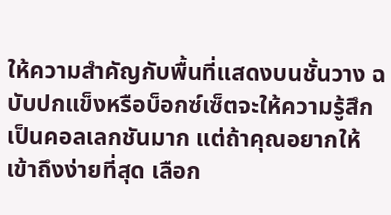ให้ความสำคัญกับพื้นที่แสดงบนชั้นวาง ฉบับปกแข็งหรือบ็อกซ์เซ็ตจะให้ความรู้สึกเป็นคอลเลกชันมาก แต่ถ้าคุณอยากให้เข้าถึงง่ายที่สุด เลือก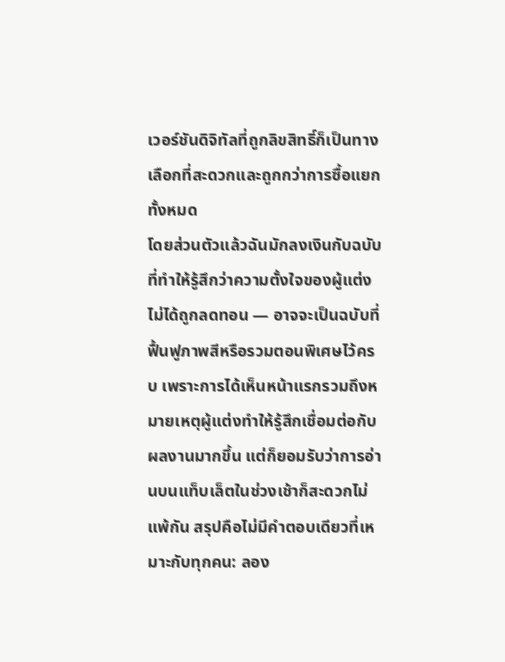เวอร์ชันดิจิทัลที่ถูกลิขสิทธิ์ก็เป็นทางเลือกที่สะดวกและถูกกว่าการซื้อแยกทั้งหมด
โดยส่วนตัวแล้วฉันมักลงเงินกับฉบับที่ทำให้รู้สึกว่าความตั้งใจของผู้แต่งไม่ได้ถูกลดทอน — อาจจะเป็นฉบับที่ฟื้นฟูภาพสีหรือรวมตอนพิเศษไว้ครบ เพราะการได้เห็นหน้าแรกรวมถึงหมายเหตุผู้แต่งทำให้รู้สึกเชื่อมต่อกับผลงานมากขึ้น แต่ก็ยอมรับว่าการอ่านบนแท็บเล็ตในช่วงเช้าก็สะดวกไม่แพ้กัน สรุปคือไม่มีคำตอบเดียวที่เหมาะกับทุกคน: ลอง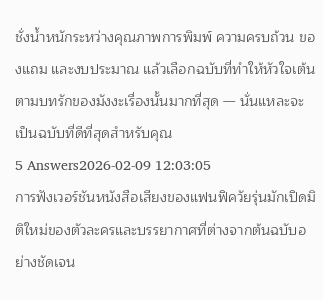ชั่งน้ำหนักระหว่างคุณภาพการพิมพ์ ความครบถ้วน ของแถม และงบประมาณ แล้วเลือกฉบับที่ทำให้หัวใจเต้นตามบทรักของมังงะเรื่องนั้นมากที่สุด — นั่นแหละจะเป็นฉบับที่ดีที่สุดสำหรับคุณ
5 Answers2026-02-09 12:03:05
การฟังเวอร์ชันหนังสือเสียงของแฟนฟิควัยรุ่นมักเปิดมิติใหม่ของตัวละครและบรรยากาศที่ต่างจากต้นฉบับอย่างชัดเจน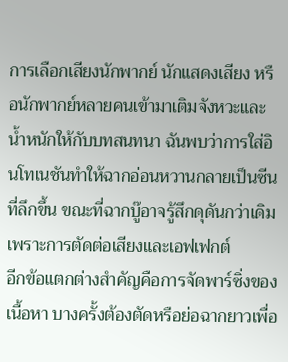การเลือกเสียงนักพากย์ นักแสดงเสียง หรือนักพากย์หลายคนเข้ามาเติมจังหวะและน้ำหนักให้กับบทสนทนา ฉันพบว่าการใส่อินโทเนชันทำให้ฉากอ่อนหวานกลายเป็นซีนที่ลึกขึ้น ขณะที่ฉากบู๊อาจรู้สึกดุดันกว่าเดิมเพราะการตัดต่อเสียงและเอฟเฟกต์
อีกข้อแตกต่างสำคัญคือการจัดพาร์ซิ่งของเนื้อหา บางครั้งต้องตัดหรือย่อฉากยาวเพื่อ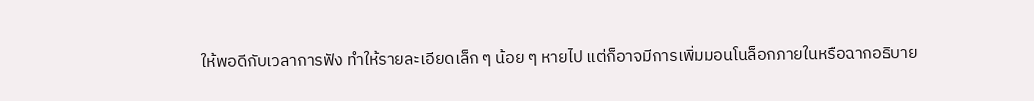ให้พอดีกับเวลาการฟัง ทำให้รายละเอียดเล็ก ๆ น้อย ๆ หายไป แต่ก็อาจมีการเพิ่มมอนโนล็อกภายในหรือฉากอธิบาย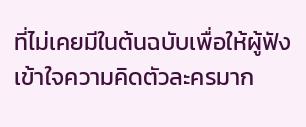ที่ไม่เคยมีในต้นฉบับเพื่อให้ผู้ฟังเข้าใจความคิดตัวละครมาก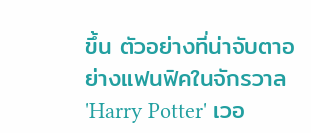ขึ้น ตัวอย่างที่น่าจับตาอย่างแฟนฟิคในจักรวาล 'Harry Potter' เวอ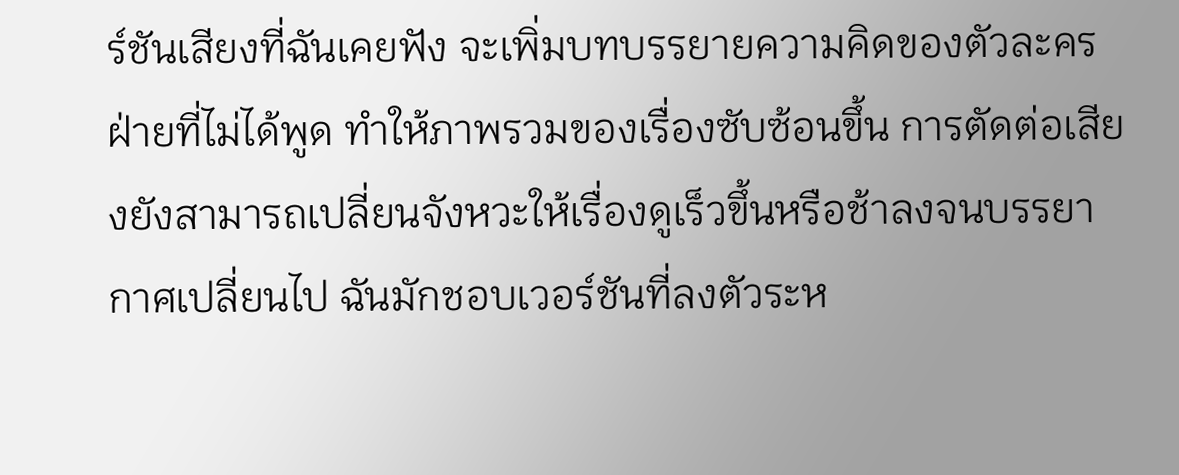ร์ชันเสียงที่ฉันเคยฟัง จะเพิ่มบทบรรยายความคิดของตัวละครฝ่ายที่ไม่ได้พูด ทำให้ภาพรวมของเรื่องซับซ้อนขึ้น การตัดต่อเสียงยังสามารถเปลี่ยนจังหวะให้เรื่องดูเร็วขึ้นหรือช้าลงจนบรรยากาศเปลี่ยนไป ฉันมักชอบเวอร์ชันที่ลงตัวระห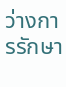ว่างการรักษา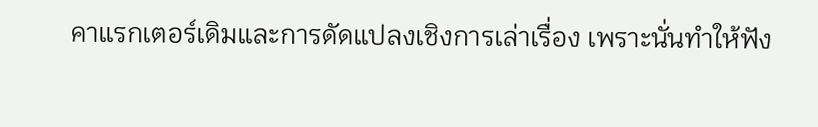คาแรกเตอร์เดิมและการดัดแปลงเชิงการเล่าเรื่อง เพราะนั่นทำให้ฟัง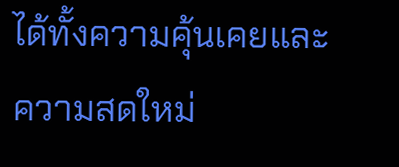ได้ทั้งความคุ้นเคยและความสดใหม่